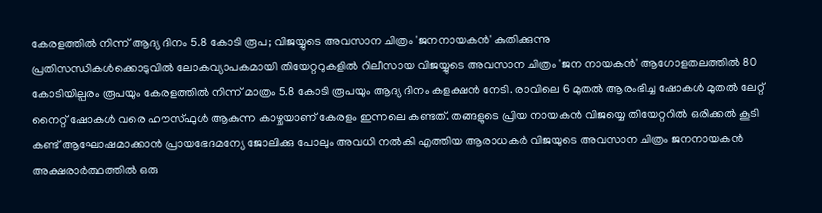കേരളത്തിൽ നിന്ന് ആദ്യ ദിനം 5.8 കോടി രൂപ; വിജയ്യുടെ അവസാന ചിത്രം 'ജനനായകൻ' കുതിക്കുന്നു
പ്രതിസന്ധികൾക്കൊടുവിൽ ലോകവ്യാപകമായി തിയേറ്ററുകളിൽ റിലീസായ വിജയ്യുടെ അവസാന ചിത്രം 'ജന നായകൻ' ആഗോളതലത്തിൽ 80 കോടിയില്പരം രൂപയും കേരളത്തിൽ നിന്ന് മാത്രം 5.8 കോടി രൂപയും ആദ്യ ദിനം കളക്ഷൻ നേടി. രാവിലെ 6 മുതൽ ആരംഭിച്ച ഷോകൾ മുതൽ ലേറ്റ് നൈറ്റ് ഷോകൾ വരെ ഹൗസ്ഫുൾ ആകുന്ന കാഴ്ചയാണ് കേരളം ഇന്നലെ കണ്ടത്. തങ്ങളുടെ പ്രിയ നായകൻ വിജയ്യെ തിയേറ്ററിൽ ഒരിക്കൽ കൂടി കണ്ട് ആഘോഷമാക്കാൻ പ്രായഭേദമന്യേ ജോലിക്കു പോലും അവധി നൽകി എത്തിയ ആരാധകർ വിജയുടെ അവസാന ചിത്രം ജനനായകൻ അക്ഷരാർത്ഥത്തിൽ ഒരു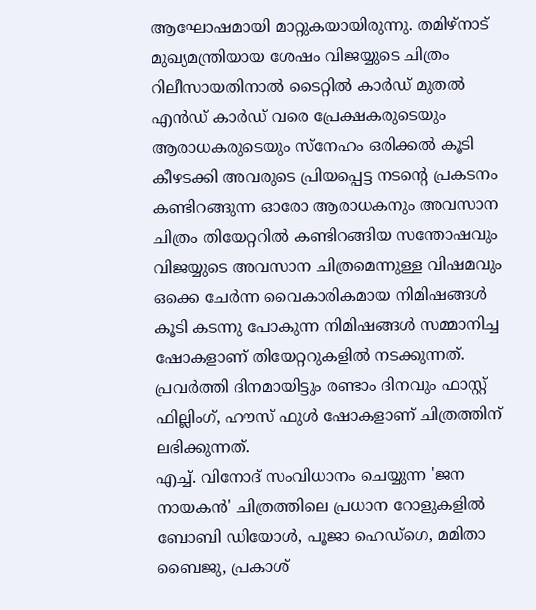ആഘോഷമായി മാറ്റുകയായിരുന്നു. തമിഴ്നാട് മുഖ്യമന്ത്രിയായ ശേഷം വിജയ്യുടെ ചിത്രം റിലീസായതിനാൽ ടൈറ്റിൽ കാർഡ് മുതൽ എൻഡ് കാർഡ് വരെ പ്രേക്ഷകരുടെയും ആരാധകരുടെയും സ്നേഹം ഒരിക്കൽ കൂടി കീഴടക്കി അവരുടെ പ്രിയപ്പെട്ട നടന്റെ പ്രകടനം കണ്ടിറങ്ങുന്ന ഓരോ ആരാധകനും അവസാന ചിത്രം തിയേറ്ററിൽ കണ്ടിറങ്ങിയ സന്തോഷവും വിജയ്യുടെ അവസാന ചിത്രമെന്നുള്ള വിഷമവും ഒക്കെ ചേർന്ന വൈകാരികമായ നിമിഷങ്ങൾ കൂടി കടന്നു പോകുന്ന നിമിഷങ്ങൾ സമ്മാനിച്ച ഷോകളാണ് തിയേറ്ററുകളിൽ നടക്കുന്നത്. പ്രവർത്തി ദിനമായിട്ടും രണ്ടാം ദിനവും ഫാസ്റ്റ് ഫില്ലിംഗ്, ഹൗസ് ഫുൾ ഷോകളാണ് ചിത്രത്തിന് ലഭിക്കുന്നത്.
എച്ച്. വിനോദ് സംവിധാനം ചെയ്യുന്ന 'ജന നായകൻ' ചിത്രത്തിലെ പ്രധാന റോളുകളിൽ ബോബി ഡിയോൾ, പൂജാ ഹെഡ്ഗെ, മമിതാ ബൈജു, പ്രകാശ്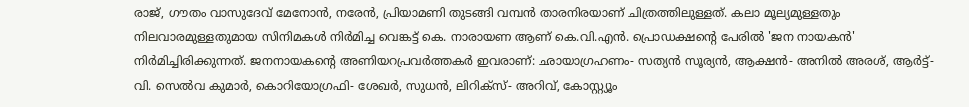രാജ്, ഗൗതം വാസുദേവ് മേനോൻ, നരേൻ, പ്രിയാമണി തുടങ്ങി വമ്പൻ താരനിരയാണ് ചിത്രത്തിലുള്ളത്. കലാ മൂല്യമുള്ളതും നിലവാരമുള്ളതുമായ സിനിമകൾ നിർമിച്ച വെങ്കട്ട് കെ. നാരായണ ആണ് കെ.വി.എൻ. പ്രൊഡക്ഷന്റെ പേരിൽ 'ജന നായകൻ' നിർമിച്ചിരിക്കുന്നത്. ജനനായകന്റെ അണിയറപ്രവർത്തകർ ഇവരാണ്: ഛായാഗ്രഹണം- സത്യൻ സൂര്യൻ, ആക്ഷൻ- അനിൽ അരശ്, ആർട്ട്- വി. സെൽവ കുമാർ, കൊറിയോഗ്രഫി- ശേഖർ, സുധൻ, ലിറിക്സ്- അറിവ്, കോസ്റ്റ്യൂം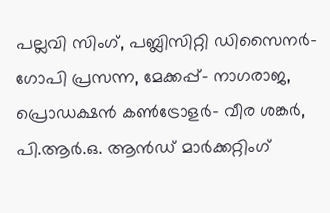പല്ലവി സിംഗ്, പബ്ലിസിറ്റി ഡിസൈനർ- ഗോപി പ്രസന്ന, മേക്കപ്പ്- നാഗരാജ, പ്രൊഡക്ഷൻ കൺട്രോളർ- വീര ശങ്കർ, പി.ആർ.ഒ. ആൻഡ് മാർക്കറ്റിംഗ്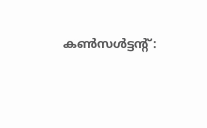കൺസൾട്ടന്റ്: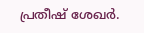പ്രതീഷ് ശേഖർ.